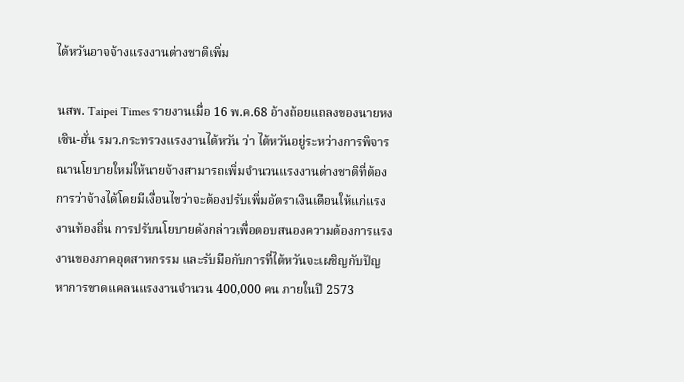ไต้หวันอาจจ้างแรงงานต่างชาติเพิ่ม

นสพ. Taipei Times รายงานเมื่อ 16 พ.ค.68 อ้างถ้อยแถลงของนายหง เซิน-ฮั่น รมว.กระทรวงแรงงานไต้หวัน ว่า ไต้หวันอยู่ระหว่างการพิจารณานโยบายใหม่ให้นายจ้างสามารถเพิ่มจำนวนแรงงานต่างชาติที่ต้องการว่าจ้างได้โดยมีเงื่อนไขว่าจะต้องปรับเพิ่มอัตราเงินเดือนให้แก่แรงงานท้องถิ่น การปรับนโยบายดังกล่าวเพื่อตอบสนองความต้องการแรงงานของภาคอุตสาหกรรม และรับมือกับการที่ไต้หวันจะเผชิญกับปัญหาการขาดแคลนแรงงานจำนวน 400,000 คน ภายในปี 2573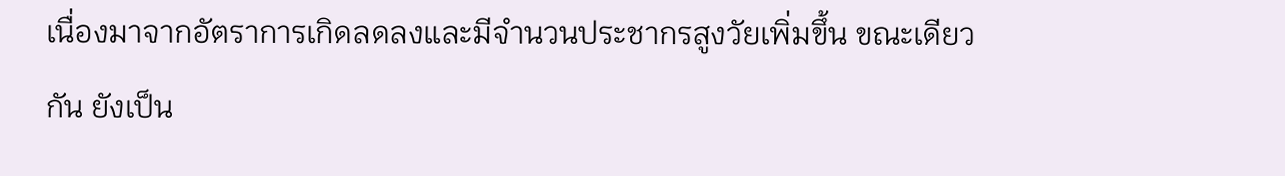เนื่องมาจากอัตราการเกิดลดลงและมีจำนวนประชากรสูงวัยเพิ่มขึ้น ขณะเดียวกัน ยังเป็น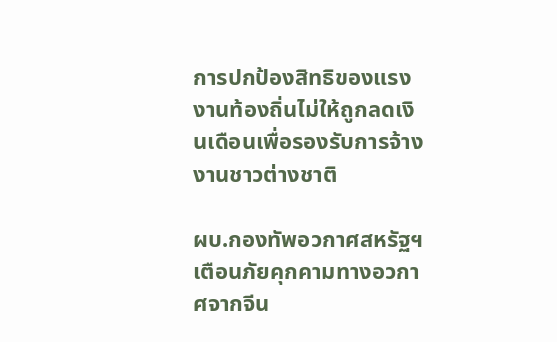การปกป้องสิทธิของแรงงานท้องถิ่นไม่ให้ถูกลดเงินเดือนเพื่อรองรับการจ้างงานชาวต่างชาติ

ผบ.กองทัพอวกาศสหรัฐฯ เตือนภัยคุกคามทางอวกาศจากจีน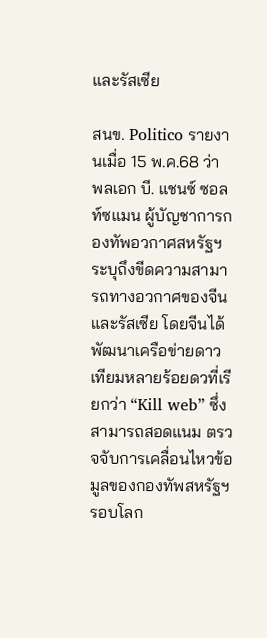และรัสเซีย

สนข. Politico รายงานเมื่อ 15 พ.ค.68 ว่า พลเอก บี. แชนซ์ ซอลท์ซแมน ผู้บัญชาการกองทัพอวกาศสหรัฐฯ  ระบุถึงขีดความสามารถทางอวกาศของจีนและรัสเซีย โดยจีนได้พัฒนาเครือข่ายดาวเทียมหลายร้อยดวที่เรียกว่า “Kill web” ซึ่งสามารถสอดแนม ตรวจจับการเคลื่อนไหวข้อมูลของกองทัพสหรัฐฯ รอบโลก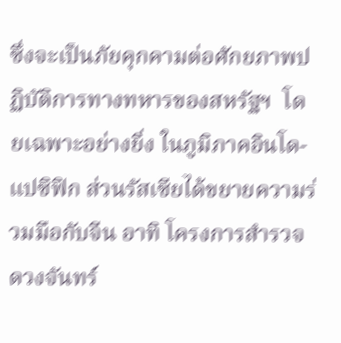ซึ่งจะเป็นภัยคุกคามต่อศักยภาพปฏิบัติการทางทหารของสหรัฐฯ  โดยเฉพาะอย่างยิ่ง ในภูมิภาคอินโด-แปซิฟิก ส่วนรัสเซียได้ขยายความร่วมมือกับจีน อาทิ โครงการสำรวจดวงจันทร์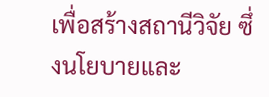เพื่อสร้างสถานีวิจัย ซึ่งนโยบายและ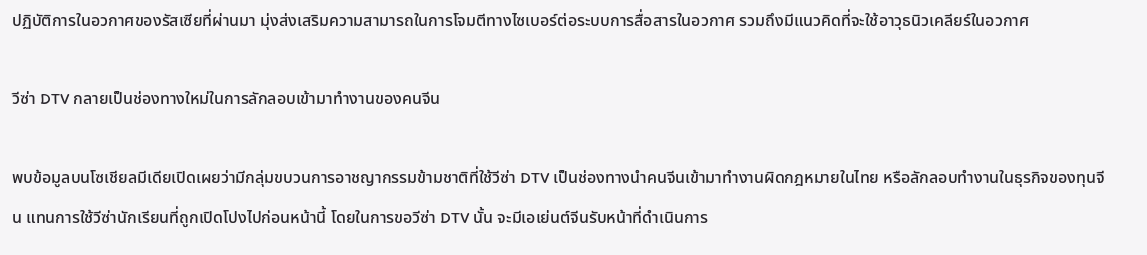ปฏิบัติการในอวกาศของรัสเซียที่ผ่านมา มุ่งส่งเสริมความสามารถในการโจมตีทางไซเบอร์ต่อระบบการสื่อสารในอวกาศ รวมถึงมีแนวคิดที่จะใช้อาวุธนิวเคลียร์ในอวกาศ

วีซ่า DTV กลายเป็นช่องทางใหม่ในการลักลอบเข้ามาทำงานของคนจีน

พบข้อมูลบนโซเชียลมีเดียเปิดเผยว่ามีกลุ่มขบวนการอาชญากรรมข้ามชาติที่ใช้วีซ่า DTV เป็นช่องทางนำคนจีนเข้ามาทำงานผิดกฎหมายในไทย หรือลักลอบทำงานในธุรกิจของทุนจีน แทนการใช้วีซ่านักเรียนที่ถูกเปิดโปงไปก่อนหน้านี้ โดยในการขอวีซ่า DTV นั้น จะมีเอเย่นต์จีนรับหน้าที่ดำเนินการ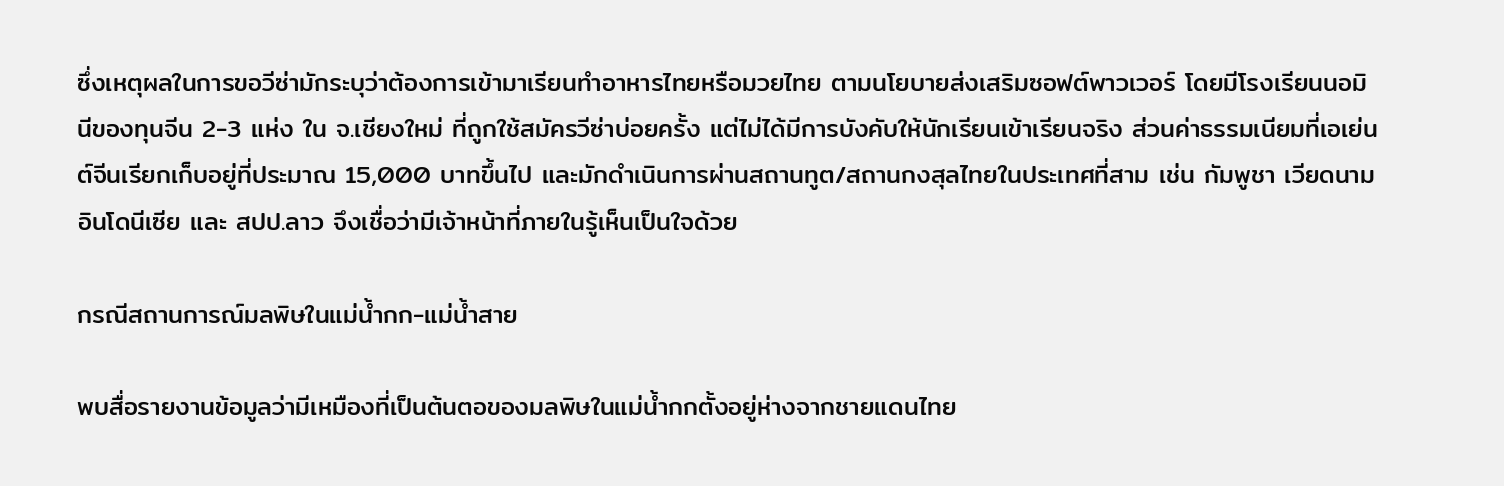ซึ่งเหตุผลในการขอวีซ่ามักระบุว่าต้องการเข้ามาเรียนทำอาหารไทยหรือมวยไทย ตามนโยบายส่งเสริมซอฟต์พาวเวอร์ โดยมีโรงเรียนนอมินีของทุนจีน 2-3 แห่ง ใน จ.เชียงใหม่ ที่ถูกใช้สมัครวีซ่าบ่อยครั้ง แต่ไม่ได้มีการบังคับให้นักเรียนเข้าเรียนจริง ส่วนค่าธรรมเนียมที่เอเย่นต์จีนเรียกเก็บอยู่ที่ประมาณ 15,000 บาทขึ้นไป และมักดำเนินการผ่านสถานทูต/สถานกงสุลไทยในประเทศที่สาม เช่น กัมพูชา เวียดนาม อินโดนีเซีย และ สปป.ลาว จึงเชื่อว่ามีเจ้าหน้าที่ภายในรู้เห็นเป็นใจด้วย

กรณีสถานการณ์มลพิษในแม่น้ำกก-แม่น้ำสาย

พบสื่อรายงานข้อมูลว่ามีเหมืองที่เป็นต้นตอของมลพิษในแม่น้ำกกตั้งอยู่ห่างจากชายแดนไทย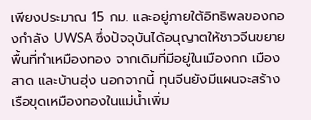เพียงประมาณ 15 กม. และอยู่ภายใต้อิทธิพลของกองกำลัง UWSA ซึ่งปัจจุบันได้อนุญาตให้ชาวจีนขยายพื้นที่ทำเหมืองทอง จากเดิมที่มีอยู่ในเมืองกก เมืองสาด และบ้านฮุ่ง นอกจากนี้ ทุนจีนยังมีแผนจะสร้างเรือขุดเหมืองทองในแม่น้ำเพิ่ม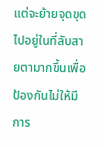แต่จะย้ายจุดขุดไปอยู่ในที่ลับสายตามากขึ้นเพื่อป้องกันไม่ให้มีการ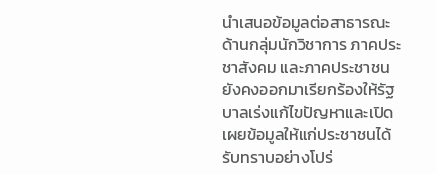นำเสนอข้อมูลต่อสาธารณะ ด้านกลุ่มนักวิชาการ ภาคประชาสังคม และภาคประชาชนยังคงออกมาเรียกร้องให้รัฐบาลเร่งแก้ไขปัญหาและเปิดเผยข้อมูลให้แก่ประชาชนได้รับทราบอย่างโปร่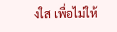งใส เพื่อไม่ให้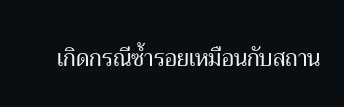เกิดกรณีซ้ำรอยเหมือนกับสถาน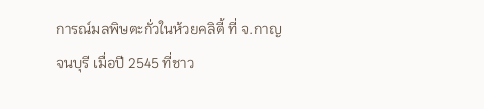การณ์มลพิษตะกั่วในห้วยคลิตี้ ที่ จ.กาญจนบุรี เมื่อปี 2545 ที่ชาว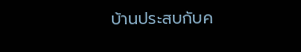บ้านประสบกับค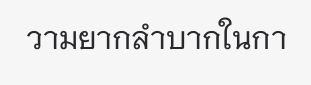วามยากลำบากในกา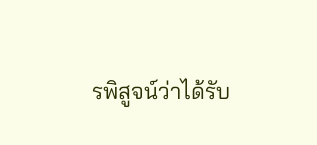รพิสูจน์ว่าได้รับ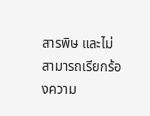สารพิษ และไม่สามารถเรียกร้องความ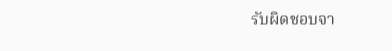รับผิดชอบจา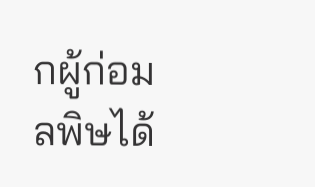กผู้ก่อมลพิษได้